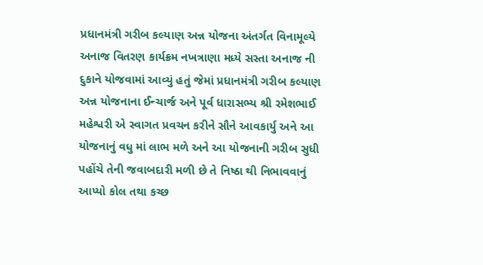પ્રધાનમંત્રી ગરીબ કલ્યાણ અન્ન યોજના અંતર્ગત વિનામૂલ્યે અનાજ વિતરણ કાર્યક્રમ નખત્રાણા મધ્યે સસ્તા અનાજ ની દુકાને યોજવામાં આવ્યું હતું જેમાં પ્રધાનમંત્રી ગરીબ કલ્યાણ અન્ન યોજનાના ઈન્ચાર્જ અને પૂર્વ ધારાસભ્ય શ્રી રમેશભાઈ મહેશ્વરી એ સ્વાગત પ્રવચન કરીને સૌને આવકાર્યુ અને આ યોજનાનું વધુ માં લાભ મળે અને આ યોજનાની ગરીબ સુધી પહોંચે તેની જવાબદારી મળી છે તે નિષ્ઠા થી નિભાવવાનું આપ્યો કોલ તથા કચ્છ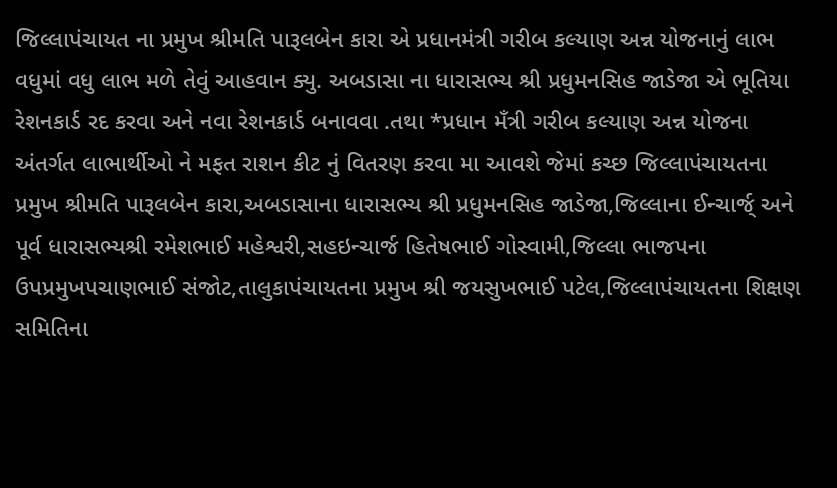જિલ્લાપંચાયત ના પ્રમુખ શ્રીમતિ પારૂલબેન કારા એ પ્રધાનમંત્રી ગરીબ કલ્યાણ અન્ન યોજનાનું લાભ વધુમાં વધુ લાભ મળે તેવું આહવાન ક્યુ. અબડાસા ના ધારાસભ્ય શ્રી પ્રધુમનસિહ જાડેજા એ ભૂતિયા રેશનકાર્ડ રદ કરવા અને નવા રેશનકાર્ડ બનાવવા .તથા *પ્રધાન મઁત્રી ગરીબ કલ્યાણ અન્ન યોજના અંતર્ગત લાભાર્થીઓ ને મફત રાશન કીટ નું વિતરણ કરવા મા આવશે જેમાં કચ્છ જિલ્લાપંચાયતના પ્રમુખ શ્રીમતિ પારૂલબેન કારા,અબડાસાના ધારાસભ્ય શ્રી પ્રધુમનસિહ જાડેજા,જિલ્લાના ઈન્ચાર્જ્ અને પૂર્વ ધારાસભ્યશ્રી રમેશભાઈ મહેશ્વરી,સહઇન્ચાર્જ હિતેષભાઈ ગોસ્વામી,જિલ્લા ભાજપના ઉપપ્રમુખપચાણભાઈ સંજોટ,તાલુકાપંચાયતના પ્રમુખ શ્રી જયસુખભાઈ પટેલ,જિલ્લાપંચાયતના શિક્ષણ સમિતિના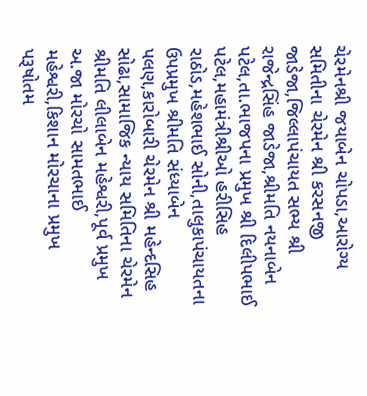ચેરમેનશ્રી જયાબેન ચોપડા,આરોગ્ય સમિતીના ચેરમેન શ્રી કરસનજી જાડેજા,જિલ્લાપંચાયત સભ્ય શ્રી રાજેન્દ્રસિંહ જાડેજા,શ્રીમતિ નયનાબેન પટેલ,તા.ભાજપના પ્રમુખ શ્રી દિલીપભાઈ પટેલ,મહામંત્રીશ્રીઓ હરીસિહ રાઠોડ,મહેશભાઈ સોની,તાલુકાપંચાયતના ઉપપ્રમુખ શ્રીમતિ સંધ્યાબેન પલણ,કારોબારી ચેરમેન શ્રી મહેન્દસિહ સોઢા,સામાજિક ન્યાય સમિતિના ચેરમેન શ્રીમતિ લીલાબેન મહેશ્વરી,પૂર્વ પ્રમુખ અ.જા મોરચો સામતભાઈ મહેશ્વરી,કિશાન મોરચાના પ્રમુખ પરૂષોતમ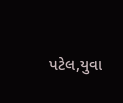પટેલ,યુવા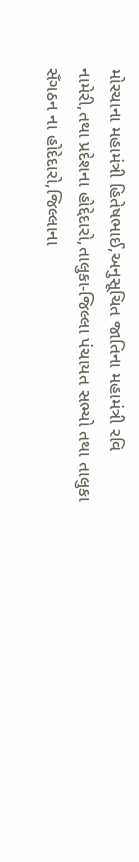મોરચાના મહામંત્રી હિતેષભાઈ,અનુસૂચિત જાતિના મહામંત્રી રવિ નામેરી,તથા પ્રદેશના હોદ્દેદારો,તાલુકા-જિલ્લા પંચાયત સભ્યો તથા તાલુકા સઁગઠન ના હોદેદારો,જિલ્લાના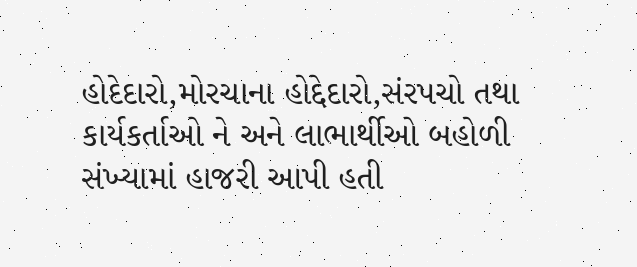હોદેદારો,મોરચાના હોદ્દેદારો,સંરપચો તથા કાર્યકર્તાઓ ને અને લાભાર્થીઓ બહોળી સંખ્યામાં હાજરી આપી હતી